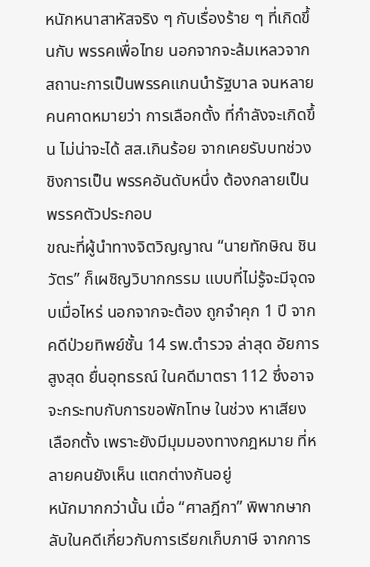หนักหนาสาหัสจริง ๆ กับเรื่องร้าย ๆ ที่เกิดขึ้นกับ พรรคเพื่อไทย นอกจากจะล้มเหลวจากสถานะการเป็นพรรคแกนนำรัฐบาล จนหลายคนคาดหมายว่า การเลือกตั้ง ที่กำลังจะเกิดขึ้น ไม่น่าจะได้ สส.เกินร้อย จากเคยรับบทช่วงชิงการเป็น พรรคอันดับหนึ่ง ต้องกลายเป็นพรรคตัวประกอบ
ขณะที่ผู้นำทางจิตวิญญาณ “นายทักษิณ ชินวัตร” ก็เผชิญวิบากกรรม แบบที่ไม่รู้จะมีจุดจบเมื่อไหร่ นอกจากจะต้อง ถูกจำคุก 1 ปี จากคดีป่วยทิพย์ชั้น 14 รพ.ตำรวจ ล่าสุด อัยการสูงสุด ยื่นอุทธรณ์ ในคดีมาตรา 112 ซึ่งอาจจะกระทบกับการขอพักโทษ ในช่วง หาเสียงเลือกตั้ง เพราะยังมีมุมมองทางกฎหมาย ที่หลายคนยังเห็น แตกต่างกันอยู่
หนักมากกว่านั้น เมื่อ “ศาลฎีกา” พิพากษากลับในคดีเกี่ยวกับการเรียกเก็บภาษี จากการ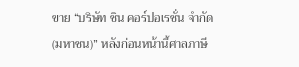ขาย “บริษัท ชิน คอร์ปอเรชั่น จำกัด (มหาชน)” หลังก่อนหน้านี้ศาลภาษี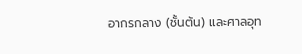อากรกลาง (ชั้นต้น) และศาลอุท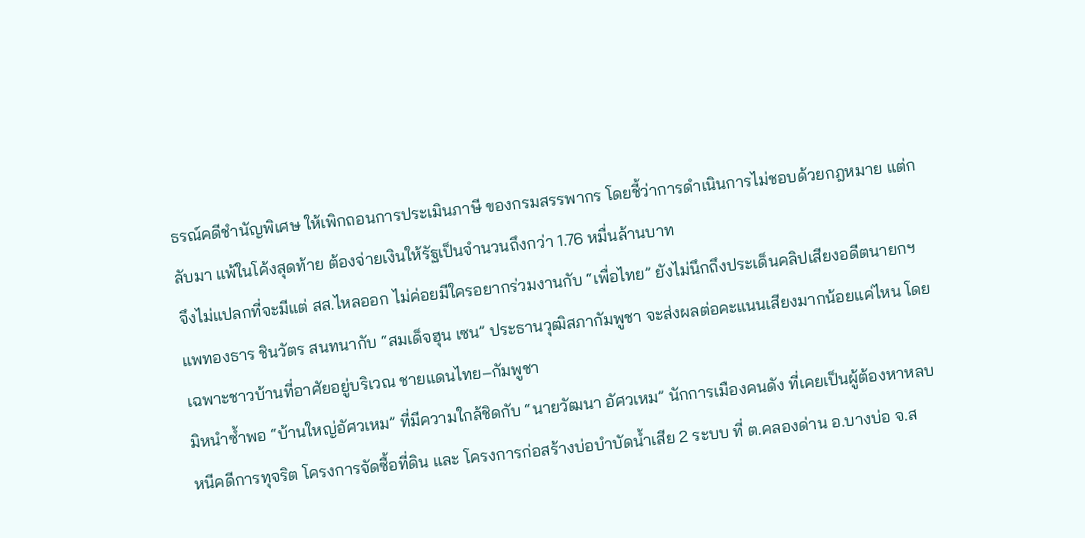ธรณ์คดีชำนัญพิเศษ ให้เพิกถอนการประเมินภาษี ของกรมสรรพากร โดยชี้ว่าการดำเนินการไม่ชอบด้วยกฎหมาย แต่กลับมา แพ้ในโค้งสุดท้าย ต้องจ่ายเงินให้รัฐเป็นจำนวนถึงกว่า 1.76 หมื่นล้านบาท
จึงไม่แปลกที่จะมีแต่ สส.ไหลออก ไม่ค่อยมีใครอยากร่วมงานกับ “เพื่อไทย” ยังไม่นึกถึงประเด็นคลิปเสียงอดีตนายกฯ
แพทองธาร ชินวัตร สนทนากับ “สมเด็จฮุน เซน” ประธานวุฒิสภากัมพูชา จะส่งผลต่อคะแนนเสียงมากน้อยแค่ไหน โดยเฉพาะชาวบ้านที่อาศัยอยู่บริเวณ ชายแดนไทย–กัมพูชา
มิหนำซ้ำพอ “บ้านใหญ่อัศวเหม” ที่มีความใกล้ชิดกับ “นายวัฒนา อัศวเหม” นักการเมืองคนดัง ที่เคยเป็นผู้ต้องหาหลบหนีคดีการทุจริต โครงการจัดซื้อที่ดิน และ โครงการก่อสร้างบ่อบำบัดน้ำเสีย 2 ระบบ ที่ ต.คลองด่าน อ.บางบ่อ จ.ส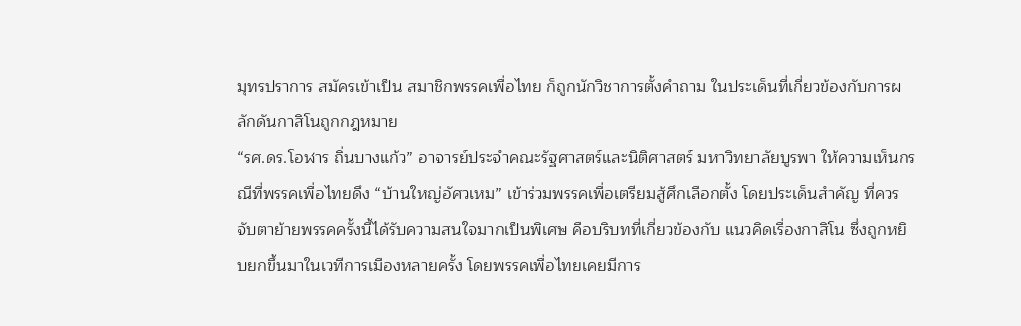มุทรปราการ สมัครเข้าเป็น สมาชิกพรรคเพื่อไทย ก็ถูกนักวิชาการตั้งคำถาม ในประเด็นที่เกี่ยวข้องกับการผลักดันกาสิโนถูกกฎหมาย
“รศ.ดร.โอฬาร ถิ่นบางแก้ว” อาจารย์ประจำคณะรัฐศาสตร์และนิติศาสตร์ มหาวิทยาลัยบูรพา ให้ความเห็นกรณีที่พรรคเพื่อไทยดึง “บ้านใหญ่อัศวเหม” เข้าร่วมพรรคเพื่อเตรียมสู้ศึกเลือกตั้ง โดยประเด็นสำคัญ ที่ควรจับตาย้ายพรรคครั้งนี้ได้รับความสนใจมากเป็นพิเศษ คือบริบทที่เกี่ยวข้องกับ แนวคิดเรื่องกาสิโน ซึ่งถูกหยิบยกขึ้นมาในเวทีการเมืองหลายครั้ง โดยพรรคเพื่อไทยเคยมีการ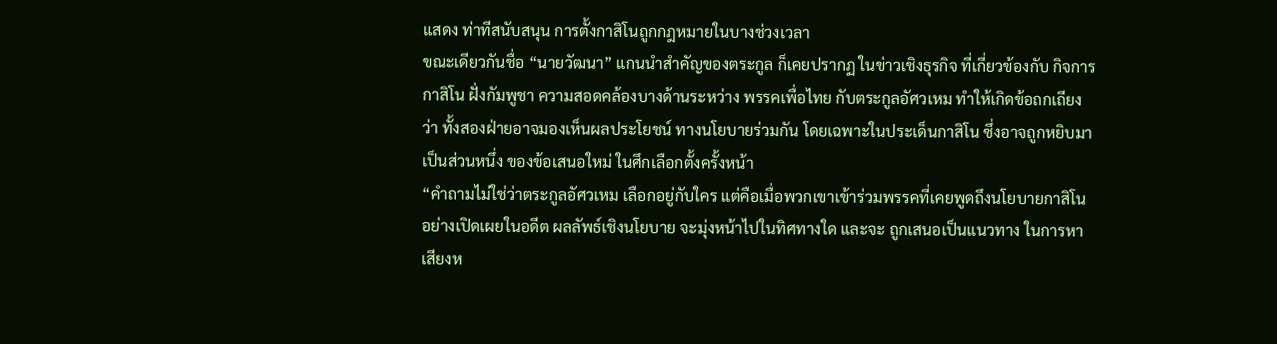แสดง ท่าทีสนับสนุน การตั้งกาสิโนถูกกฎหมายในบางช่วงเวลา
ขณะเดียวกันชื่อ “นายวัฒนา” แกนนำสำคัญของตระกูล ก็เคยปรากฏ ในข่าวเชิงธุรกิจ ที่เกี่ยวข้องกับ กิจการกาสิโน ฝั่งกัมพูชา ความสอดคล้องบางด้านระหว่าง พรรคเพื่อไทย กับตระกูลอัศวเหม ทำให้เกิดข้อถกเถียงว่า ทั้งสองฝ่ายอาจมองเห็นผลประโยชน์ ทางนโยบายร่วมกัน โดยเฉพาะในประเด็นกาสิโน ซึ่งอาจถูกหยิบมาเป็นส่วนหนึ่ง ของข้อเสนอใหม่ ในศึกเลือกตั้งครั้งหน้า
“คำถามไม่ใช่ว่าตระกูลอัศวเหม เลือกอยู่กับใคร แต่คือเมื่อพวกเขาเข้าร่วมพรรคที่เคยพูดถึงนโยบายกาสิโนอย่างเปิดเผยในอดีต ผลลัพธ์เชิงนโยบาย จะมุ่งหน้าไปในทิศทางใด และจะ ถูกเสนอเป็นแนวทาง ในการหาเสียงห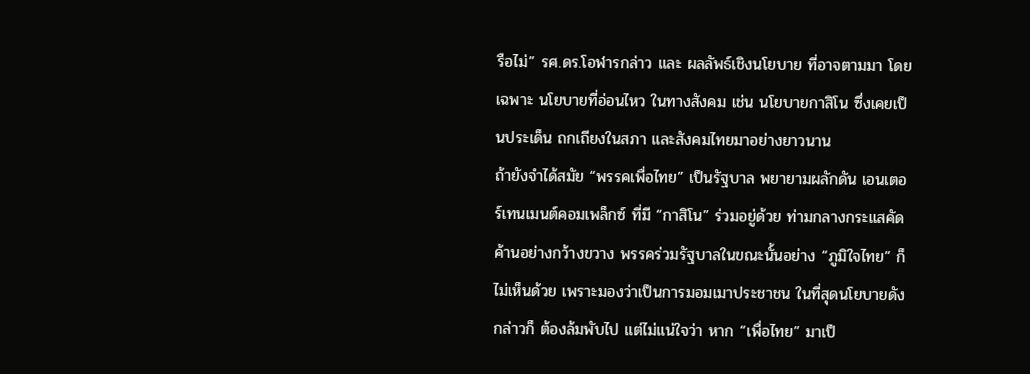รือไม่” รศ.ดร.โอฬารกล่าว และ ผลลัพธ์เชิงนโยบาย ที่อาจตามมา โดยเฉพาะ นโยบายที่อ่อนไหว ในทางสังคม เช่น นโยบายกาสิโน ซึ่งเคยเป็นประเด็น ถกเถียงในสภา และสังคมไทยมาอย่างยาวนาน
ถ้ายังจำได้สมัย “พรรคเพื่อไทย” เป็นรัฐบาล พยายามผลักดัน เอนเตอร์เทนเมนต์คอมเพล็กซ์ ที่มี “กาสิโน” ร่วมอยู่ด้วย ท่ามกลางกระแสคัดค้านอย่างกว้างขวาง พรรคร่วมรัฐบาลในขณะนั้นอย่าง “ภูมิใจไทย” ก็ไม่เห็นด้วย เพราะมองว่าเป็นการมอมเมาประชาชน ในที่สุดนโยบายดังกล่าวก็ ต้องล้มพับไป แต่ไม่แน่ใจว่า หาก “เพื่อไทย” มาเป็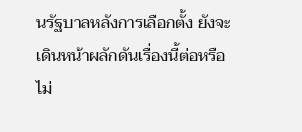นรัฐบาลหลังการเลือกตั้ง ยังจะเดินหน้าผลักดันเรื่องนี้ต่อหรือไม่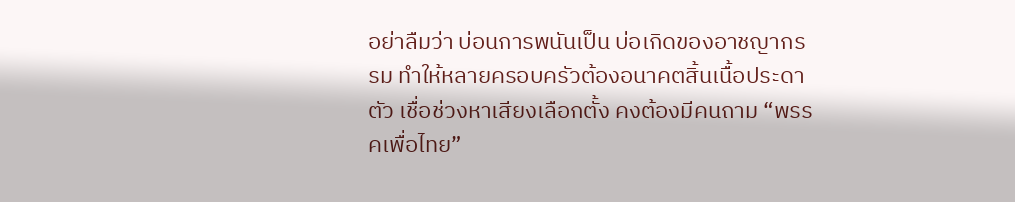อย่าลืมว่า บ่อนการพนันเป็น บ่อเกิดของอาชญากรรม ทำให้หลายครอบครัวต้องอนาคตสิ้นเนื้อประดาตัว เชื่อช่วงหาเสียงเลือกตั้ง คงต้องมีคนถาม “พรรคเพื่อไทย”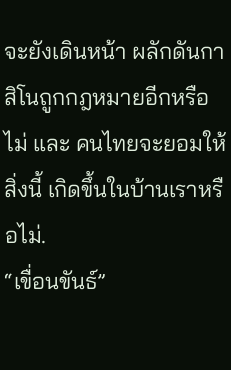จะยังเดินหน้า ผลักดันกาสิโนถูกกฎหมายอีกหรือไม่ และ คนไทยจะยอมให้สิ่งนี้ เกิดขึ้นในบ้านเราหรือไม่.
“เขื่อนขันธ์”